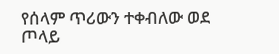የሰላም ጥሪውን ተቀብለው ወደ ጦላይ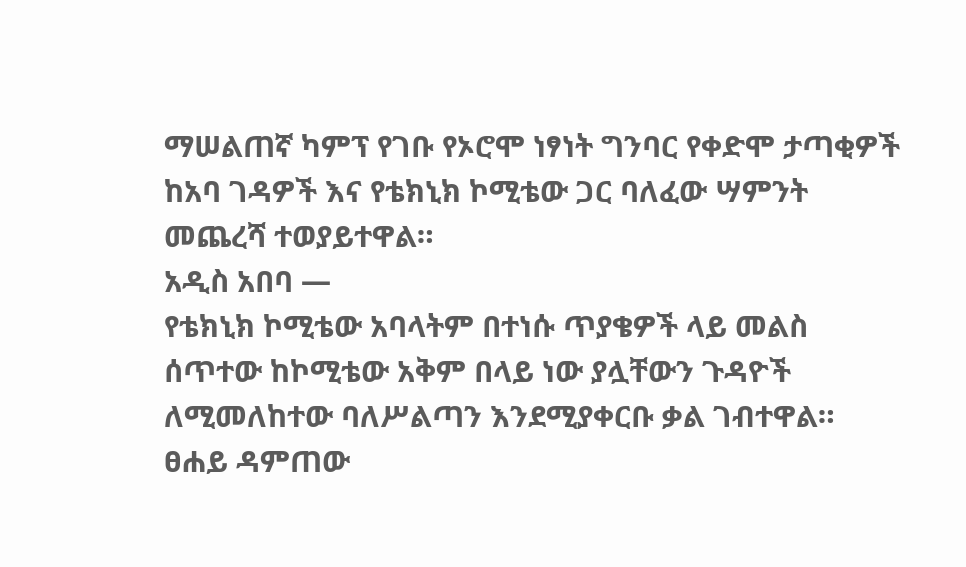ማሠልጠኛ ካምፕ የገቡ የኦሮሞ ነፃነት ግንባር የቀድሞ ታጣቂዎች ከአባ ገዳዎች እና የቴክኒክ ኮሚቴው ጋር ባለፈው ሣምንት መጨረሻ ተወያይተዋል።
አዲስ አበባ —
የቴክኒክ ኮሚቴው አባላትም በተነሱ ጥያቄዎች ላይ መልስ ሰጥተው ከኮሚቴው አቅም በላይ ነው ያሏቸውን ጉዳዮች ለሚመለከተው ባለሥልጣን እንደሚያቀርቡ ቃል ገብተዋል። ፀሐይ ዳምጠው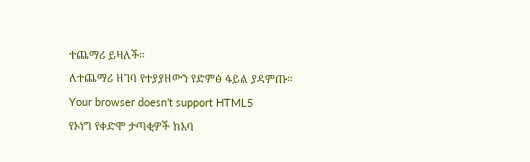ተጨማሪ ይዛለች።
ለተጨማሪ ዘገባ የተያያዘውን የድምፅ ፋይል ያዳምጡ።
Your browser doesn’t support HTML5
የኦነግ የቀድሞ ታጣቂዎች ከአባ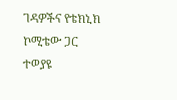ገዳዎችና የቴክኒክ ኮሚቴው ጋር ተወያዩ